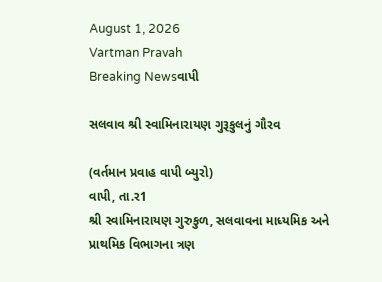August 1, 2026
Vartman Pravah
Breaking Newsવાપી

સલવાવ શ્રી સ્‍વામિનારાયણ ગુરૂકુલનું ગૌરવ

(વર્તમાન પ્રવાહ વાપી બ્‍યુરો)
વાપી, તા.ર1
શ્રી સ્‍વામિનારાયણ ગુરુકુળ, સલવાવના માધ્‍યમિક અને પ્રાથમિક વિભાગના ત્રણ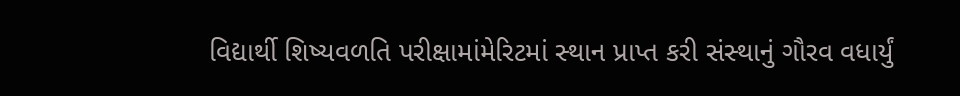વિદ્યાર્થી શિષ્‍યવળતિ પરીક્ષામાંમેરિટમાં સ્‍થાન પ્રાપ્ત કરી સંસ્‍થાનું ગૌરવ વધાર્યું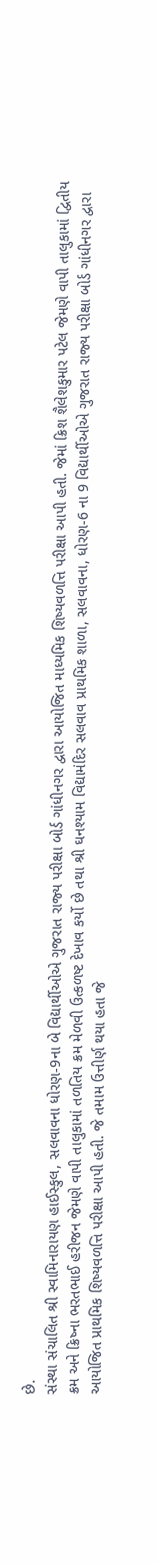છે.
સંસ્‍થા સંચાલિત શ્રી સ્‍વામિનારાયણ હાઈસ્‍કુલ, સલવાવના ધોરણ-9ના બે વિદ્યાર્થીઓએ ગુજરાત રાજ્‍ય પરીક્ષા બોર્ડ ગાંધીનગર દ્વારા આયોજિત માધ્‍યમિક શિષ્‍યવળત્તિ પરીક્ષા આપી હતી. જેમાં ક્રિશ શૈલેશકુમાર પટેલ જેમણે વાપી તાલુકામાં દ્વિતીય ક્રમ અને ક્રિષ્‍ના ભરતભાઈ હરીજન જેમણે વાપી તાલુકામાં તળતિય ક્રમ મેળવી ઉત્‍કળષ્ટ દેખાવ કર્યો છે તથા શ્રી ઘનશ્‍યામ વિદ્યામંદિર સલવાવ પ્રાથમિક શાળા, સલવાવના, ધોરણ-6 ના 9 વિદ્યાર્થીઓએ ગુજરાત રાજ્‍ય પરીક્ષા બોર્ડ ગાંધીનગર દ્વારા આયોજિત પ્રાથમિક શિષ્‍યવળત્તિ પરીક્ષા આપી હતી. જે તમામ ઉત્તીર્ણ થયા હતા જે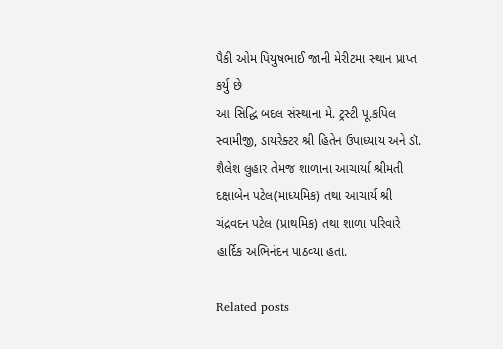પૈકી ઓમ પિયુષભાઈ જાની મેરીટમા સ્‍થાન પ્રાપ્ત કર્યુ છે
આ સિદ્ધિ બદલ સંસ્‍થાના મે. ટ્રસ્‍ટી પૂ.કપિલ સ્‍વામીજી, ડાયરેક્‍ટર શ્રી હિતેન ઉપાધ્‍યાય અને ડૉ. શૈલેશ લુહાર તેમજ શાળાના આચાર્યા શ્રીમતી દક્ષાબેન પટેલ(માધ્‍યમિક) તથા આચાર્ય શ્રી ચંદ્રવદન પટેલ (પ્રાથમિક) તથા શાળા પરિવારે હાર્દિક અભિનંદન પાઠવ્‍યા હતા.

Related posts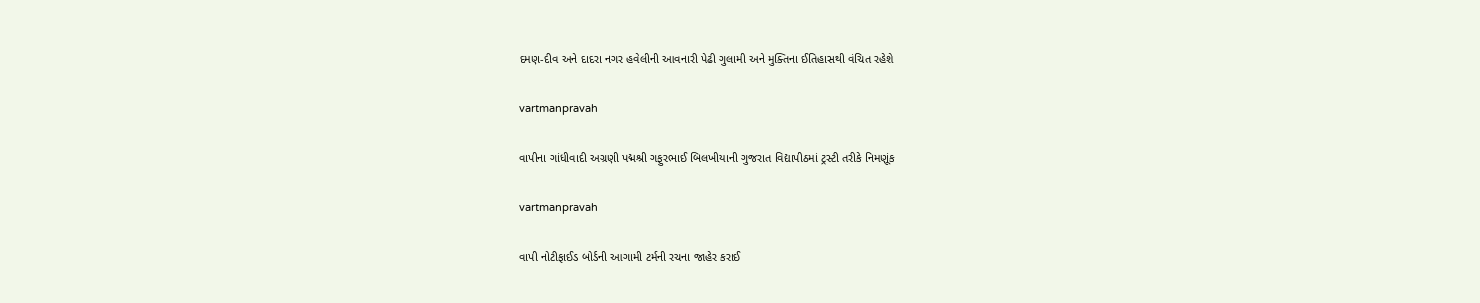દમણ-દીવ અને દાદરા નગર હવેલીની આવનારી પેઢી ગુલામી અને મુક્‍તિના ઈતિહાસથી વંચિત રહેશે

vartmanpravah

વાપીના ગાંધીવાદી અગ્રણી પદ્મશ્રી ગફુરભાઈ બિલખીયાની ગુજરાત વિદ્યાપીઠમાં ટ્રસ્‍ટી તરીકે નિમણૂંક

vartmanpravah

વાપી નોટીફાઈડ બોર્ડની આગામી ટર્મની રચના જાહેર કરાઈ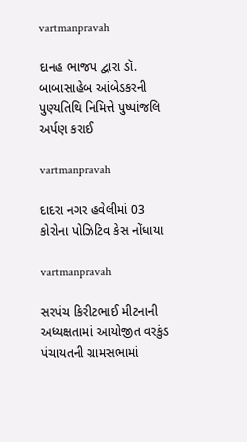vartmanpravah

દાનહ ભાજપ દ્વારા ડૉ. બાબાસાહેબ આંબેડકરની પુણ્‍યતિથિ નિમિત્તે પુષ્‍પાંજલિ અર્પણ કરાઈ

vartmanpravah

દાદરા નગર હવેલીમાં 03 કોરોના પોઝિટિવ કેસ નોંધાયા

vartmanpravah

સરપંચ કિરીટભાઈ મીટનાની અધ્‍યક્ષતામાં આયોજીત વરકુંડ પંચાયતની ગ્રામસભામાં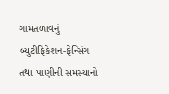ગામતળાવનું બ્‍યુટીફિકેશન-ફેન્‍સિંગ તથા પાણીની સમસ્‍યાનો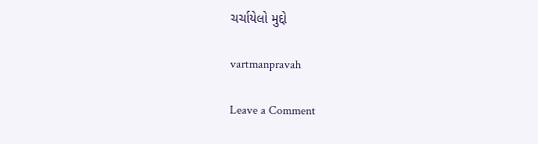ચર્ચાયેલો મુદ્દો

vartmanpravah

Leave a Comment